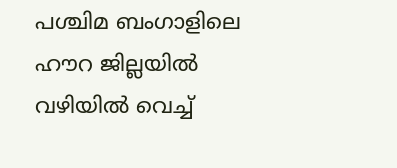പശ്ചിമ ബംഗാളിലെ ഹൗറ ജില്ലയിൽ വഴിയിൽ വെച്ച്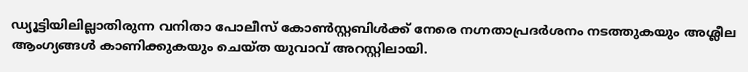ഡ്യൂട്ടിയിലില്ലാതിരുന്ന വനിതാ പോലീസ് കോൺസ്റ്റബിൾക്ക് നേരെ നഗ്നതാപ്രദർശനം നടത്തുകയും അശ്ലീല ആംഗ്യങ്ങൾ കാണിക്കുകയും ചെയ്ത യുവാവ് അറസ്റ്റിലായി.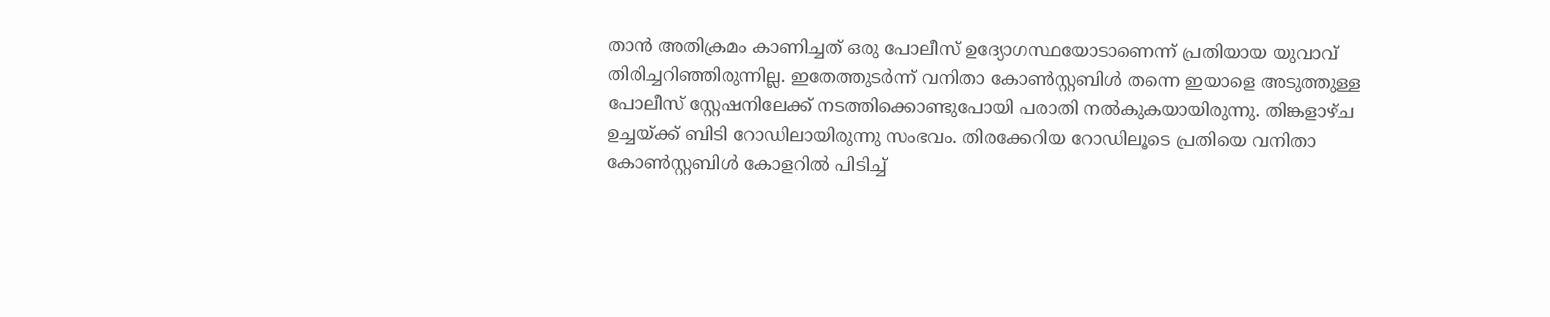താൻ അതിക്രമം കാണിച്ചത് ഒരു പോലീസ് ഉദ്യോഗസ്ഥയോടാണെന്ന് പ്രതിയായ യുവാവ് തിരിച്ചറിഞ്ഞിരുന്നില്ല. ഇതേത്തുടർന്ന് വനിതാ കോൺസ്റ്റബിൾ തന്നെ ഇയാളെ അടുത്തുള്ള പോലീസ് സ്റ്റേഷനിലേക്ക് നടത്തിക്കൊണ്ടുപോയി പരാതി നൽകുകയായിരുന്നു. തിങ്കളാഴ്ച ഉച്ചയ്ക്ക് ബിടി റോഡിലായിരുന്നു സംഭവം. തിരക്കേറിയ റോഡിലൂടെ പ്രതിയെ വനിതാ കോൺസ്റ്റബിൾ കോളറിൽ പിടിച്ച്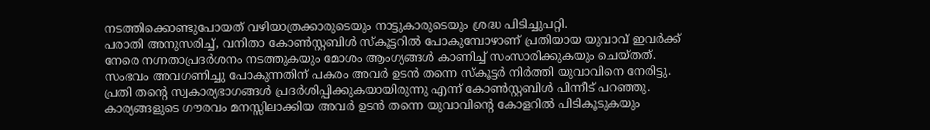നടത്തിക്കൊണ്ടുപോയത് വഴിയാത്രക്കാരുടെയും നാട്ടുകാരുടെയും ശ്രദ്ധ പിടിച്ചുപറ്റി.
പരാതി അനുസരിച്ച്, വനിതാ കോൺസ്റ്റബിൾ സ്കൂട്ടറിൽ പോകുമ്പോഴാണ് പ്രതിയായ യുവാവ് ഇവർക്ക് നേരെ നഗ്നതാപ്രദർശനം നടത്തുകയും മോശം ആംഗ്യങ്ങൾ കാണിച്ച് സംസാരിക്കുകയും ചെയ്തത്. സംഭവം അവഗണിച്ചു പോകുന്നതിന് പകരം അവർ ഉടൻ തന്നെ സ്കൂട്ടർ നിർത്തി യുവാവിനെ നേരിട്ടു. പ്രതി തന്റെ സ്വകാര്യഭാഗങ്ങൾ പ്രദർശിപ്പിക്കുകയായിരുന്നു എന്ന് കോൺസ്റ്റബിൾ പിന്നീട് പറഞ്ഞു. കാര്യങ്ങളുടെ ഗൗരവം മനസ്സിലാക്കിയ അവർ ഉടൻ തന്നെ യുവാവിന്റെ കോളറിൽ പിടികൂടുകയും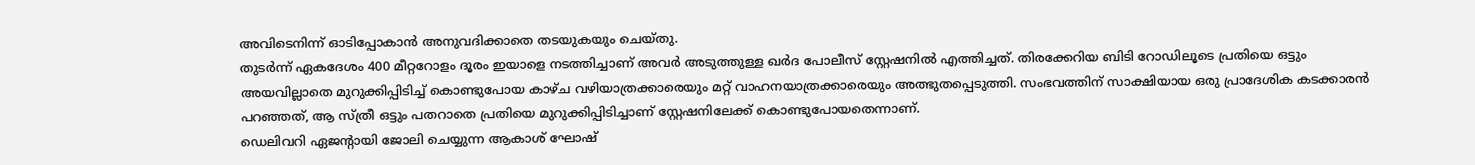അവിടെനിന്ന് ഓടിപ്പോകാൻ അനുവദിക്കാതെ തടയുകയും ചെയ്തു.
തുടർന്ന് ഏകദേശം 400 മീറ്ററോളം ദൂരം ഇയാളെ നടത്തിച്ചാണ് അവർ അടുത്തുള്ള ഖർദ പോലീസ് സ്റ്റേഷനിൽ എത്തിച്ചത്. തിരക്കേറിയ ബിടി റോഡിലൂടെ പ്രതിയെ ഒട്ടും അയവില്ലാതെ മുറുക്കിപ്പിടിച്ച് കൊണ്ടുപോയ കാഴ്ച വഴിയാത്രക്കാരെയും മറ്റ് വാഹനയാത്രക്കാരെയും അത്ഭുതപ്പെടുത്തി. സംഭവത്തിന് സാക്ഷിയായ ഒരു പ്രാദേശിക കടക്കാരൻ പറഞ്ഞത്, ആ സ്ത്രീ ഒട്ടും പതറാതെ പ്രതിയെ മുറുക്കിപ്പിടിച്ചാണ് സ്റ്റേഷനിലേക്ക് കൊണ്ടുപോയതെന്നാണ്.
ഡെലിവറി ഏജന്റായി ജോലി ചെയ്യുന്ന ആകാശ് ഘോഷ്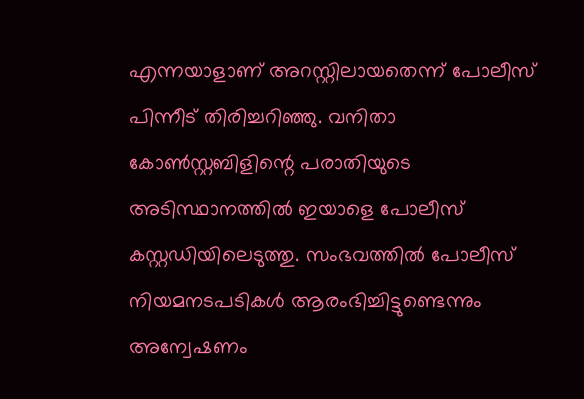എന്നയാളാണ് അറസ്റ്റിലായതെന്ന് പോലീസ് പിന്നീട് തിരിച്ചറിഞ്ഞു. വനിതാ കോൺസ്റ്റബിളിന്റെ പരാതിയുടെ അടിസ്ഥാനത്തിൽ ഇയാളെ പോലീസ് കസ്റ്റഡിയിലെടുത്തു. സംഭവത്തിൽ പോലീസ് നിയമനടപടികൾ ആരംഭിച്ചിട്ടുണ്ടെന്നും അന്വേഷണം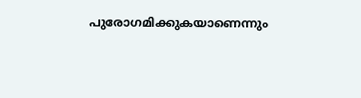പുരോഗമിക്കുകയാണെന്നും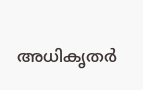അധികൃതർ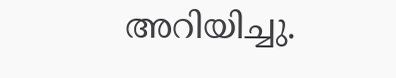അറിയിച്ചു.